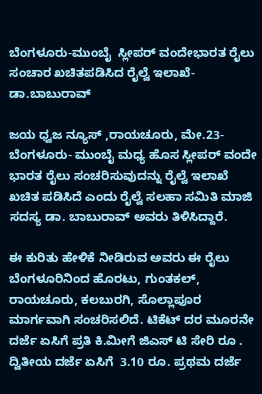ಬೆಂಗಳೂರು-ಮುಂಬೈ  ಸ್ಲೀಪರ್ ವಂದೇಭಾರತ ರೈಲು ಸಂಚಾರ ಖಚಿತಪಡಿಸಿದ ರೈಲ್ವೆ ಇಲಾಖೆ- ಡಾ.ಬಾಬುರಾವ್

ಜಯ ಧ್ವಜ ನ್ಯೂಸ್ ,ರಾಯಚೂರು, ಮೇ.23- ಬೆಂಗಳೂರು- ಮುಂಬೈ ಮಧ್ಯ ಹೊಸ ಸ್ಲೀಪರ್ ವಂದೇ ಭಾರತ ರೈಲು ಸಂಚರಿಸುವುದನ್ನು ರೈಲ್ವೆ ಇಲಾಖೆ ಖಚಿತ ಪಡಿಸಿದೆ ಎಂದು ರೈಲ್ವೆ ಸಲಹಾ ಸಮಿತಿ ಮಾಜಿ ಸದಸ್ಯ ಡಾ. ಬಾಬುರಾವ್ ಅವರು ತಿಳಿಸಿದ್ದಾರೆ.

ಈ ಕುರಿತು ಹೇಳಿಕೆ ನೀಡಿರುವ ಅವರು ಈ ರೈಲು ಬೆಂಗಳೂರಿನಿಂದ ಹೊರಟು, ಗುಂತಕಲ್, ರಾಯಚೂರು, ಕಲಬುರಗಿ, ಸೊಲ್ಲಾಪೂರ ಮಾರ್ಗವಾಗಿ ಸಂಚರಿಸಲಿದೆ. ಟಿಕೆಟ್ ದರ ಮೂರನೇ ದರ್ಜೆ ಏಸಿಗೆ ಪ್ರತಿ ಕಿ.ಮೀಗೆ ಜಿಎಸ್ ಟಿ ಸೇರಿ ರೂ . ದ್ವಿತೀಯ ದರ್ಜೆ ಏಸಿಗೆ  3.10 ರೂ. ಪ್ರಥಮ ದರ್ಜೆ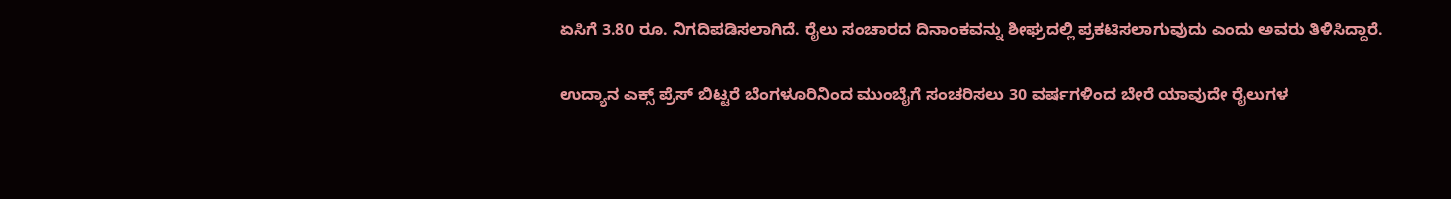ಏಸಿಗೆ 3.80 ರೂ. ನಿಗದಿಪಡಿಸಲಾಗಿದೆ. ರೈಲು ಸಂಚಾರದ ದಿನಾಂಕವನ್ನು ಶೀಘ್ರದಲ್ಲಿ ಪ್ರಕಟಿಸಲಾಗುವುದು ಎಂದು ಅವರು ತಿಳಿಸಿದ್ದಾರೆ.

ಉದ್ಯಾನ ಎಕ್ಸ್ ಪ್ರೆಸ್ ಬಿಟ್ಟರೆ ಬೆಂಗಳೂರಿನಿಂದ ಮುಂಬೈಗೆ ಸಂಚರಿಸಲು 30 ವರ್ಷಗಳಿಂದ ಬೇರೆ ಯಾವುದೇ ರೈಲುಗಳ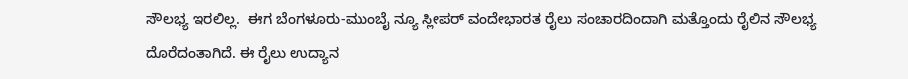ಸೌಲಭ್ಯ ಇರಲಿಲ್ಲ.  ಈಗ ಬೆಂಗಳೂರು-ಮುಂಬೈ ನ್ಯೂ ಸ್ಲೀಪರ್ ವಂದೇಭಾರತ ರೈಲು ಸಂಚಾರದಿಂದಾಗಿ ಮತ್ತೊಂದು ರೈಲಿನ ಸೌಲಭ್ಯ ದೊರೆದಂತಾಗಿದೆ. ಈ ರೈಲು ಉದ್ಯಾನ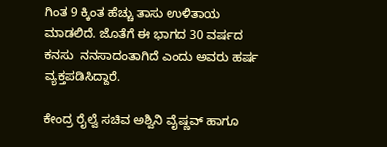ಗಿಂತ 9 ಕ್ಕಿಂತ ಹೆಚ್ಚು ತಾಸು ಉಳಿತಾಯ ಮಾಡಲಿದೆ. ಜೊತೆಗೆ ಈ ಭಾಗದ 30 ವರ್ಷದ ಕನಸು  ನನಸಾದಂತಾಗಿದೆ ಎಂದು ಅವರು ಹರ್ಷ ವ್ಯಕ್ತಪಡಿಸಿದ್ದಾರೆ.

ಕೇಂದ್ರ ರೈಲ್ವೆ ಸಚಿವ ಅಶ್ವಿನಿ ವೈಷ್ಣವ್ ಹಾಗೂ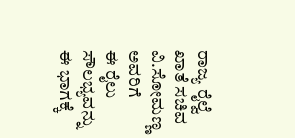ರಾಜ್ಯ ರೈಲ್ವೆ ಖಾತೆ ಸಚಿವ ವಿ.ಸೋಮಣ್ಣ ಅವರಿಗೆ     ಈ ರೈಲು ಸೌಲಭ್ಯವನ್ನು ಈ ಭಾಗಕ್ಕೆ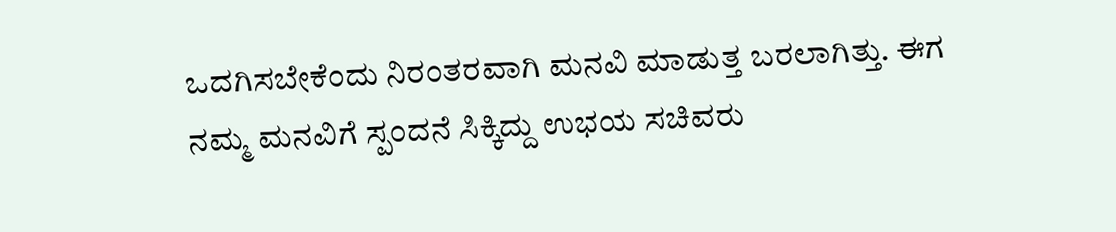ಒದಗಿಸಬೇಕೆಂದು ನಿರಂತರವಾಗಿ ಮನವಿ ಮಾಡುತ್ತ ಬರಲಾಗಿತ್ತು. ಈಗ ನಮ್ಮ ಮನವಿಗೆ ಸ್ಪಂದನೆ ಸಿಕ್ಕಿದ್ದು ಉಭಯ ಸಚಿವರು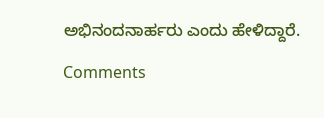ಅಭಿನಂದನಾರ್ಹರು ಎಂದು ಹೇಳಿದ್ದಾರೆ.

Comments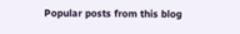Popular posts from this blog